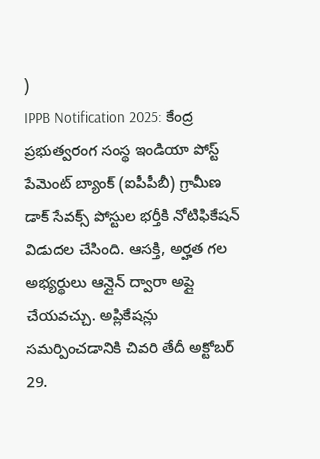)
IPPB Notification 2025: కేంద్ర ప్రభుత్వరంగ సంస్థ ఇండియా పోస్ట్ పేమెంట్ బ్యాంక్ (ఐపీపీబీ) గ్రామీణ డాక్ సేవక్స్ పోస్టుల భర్తీకి నోటిఫికేషన్ విడుదల చేసింది. ఆసక్తి, అర్హత గల అభ్యర్థులు ఆన్లైన్ ద్వారా అప్లై చేయవచ్చు. అప్లికేషన్లు సమర్పించడానికి చివరి తేదీ అక్టోబర్ 29.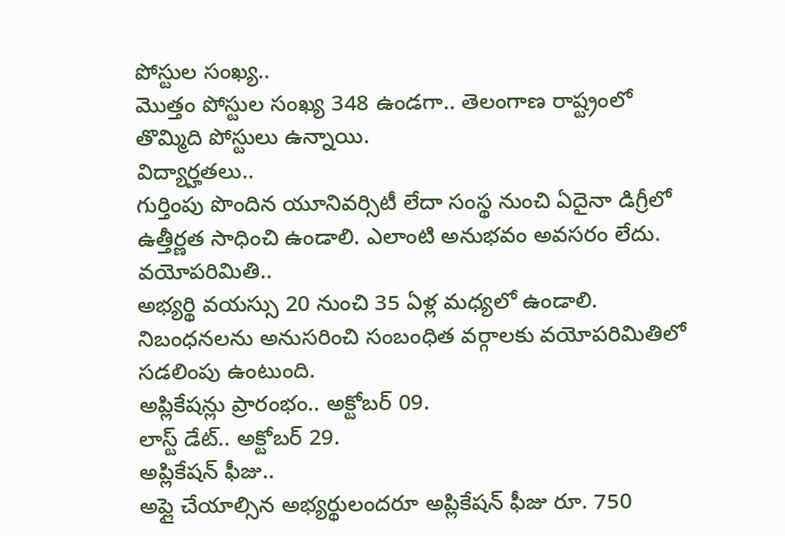పోస్టుల సంఖ్య..
మొత్తం పోస్టుల సంఖ్య 348 ఉండగా.. తెలంగాణ రాష్ట్రంలో తొమ్మిది పోస్టులు ఉన్నాయి.
విద్యార్హతలు..
గుర్తింపు పొందిన యూనివర్సిటీ లేదా సంస్థ నుంచి ఏదైనా డిగ్రీలో ఉత్తీర్ణత సాధించి ఉండాలి. ఎలాంటి అనుభవం అవసరం లేదు.
వయోపరిమితి..
అభ్యర్థి వయస్సు 20 నుంచి 35 ఏళ్ల మధ్యలో ఉండాలి. నిబంధనలను అనుసరించి సంబంధిత వర్గాలకు వయోపరిమితిలో సడలింపు ఉంటుంది.
అప్లికేషన్లు ప్రారంభం.. అక్టోబర్ 09.
లాస్ట్ డేట్.. అక్టోబర్ 29.
అప్లికేషన్ ఫీజు..
అప్లై చేయాల్సిన అభ్యర్థులందరూ అప్లికేషన్ ఫీజు రూ. 750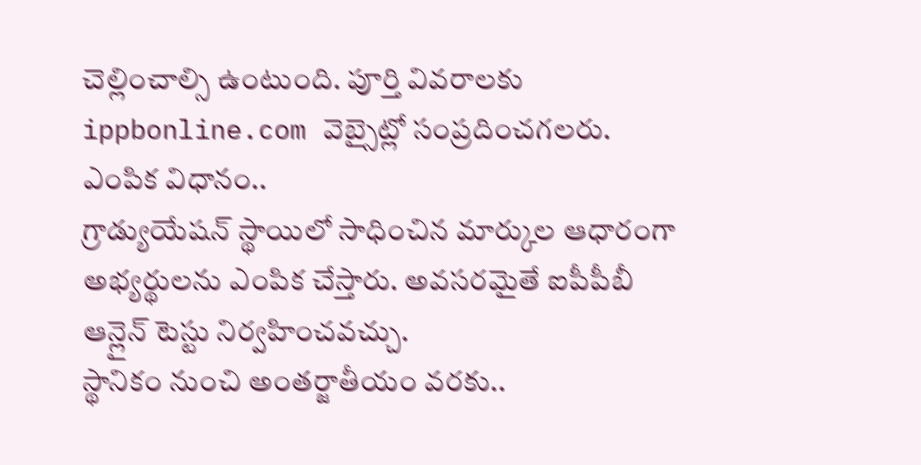చెల్లించాల్సి ఉంటుంది. పూర్తి వివరాలకు ippbonline.com వెబ్సైట్లో సంప్రదించగలరు.
ఎంపిక విధానం..
గ్రాడ్యుయేషన్ స్థాయిలో సాధించిన మార్కుల ఆధారంగా అభ్యర్థులను ఎంపిక చేస్తారు. అవసరమైతే ఐపీపీబీ ఆన్లైన్ టెస్టు నిర్వహించవచ్చు.
స్థానికం నుంచి అంతర్జాతీయం వరకు..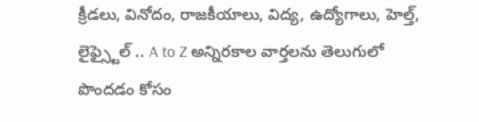క్రీడలు, వినోదం, రాజకీయాలు, విద్య, ఉద్యోగాలు, హెల్త్, లైఫ్స్టైల్ .. A to Z అన్నిరకాల వార్తలను తెలుగులో పొందడం కోసం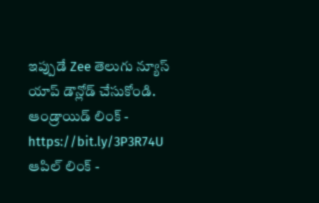ఇప్పుడే Zee తెలుగు న్యూస్ యాప్ డౌన్లోడ్ చేసుకోండి.
ఆండ్రాయిడ్ లింక్ - https://bit.ly/3P3R74U
ఆపిల్ లింక్ -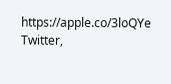https://apple.co/3loQYe
Twitter,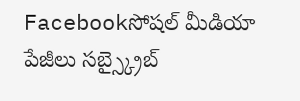Facebookసోషల్ మీడియా పేజీలు సబ్స్క్రైబ్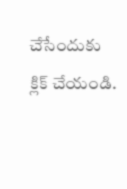చేసేందుకు క్లిక్ చేయండి.